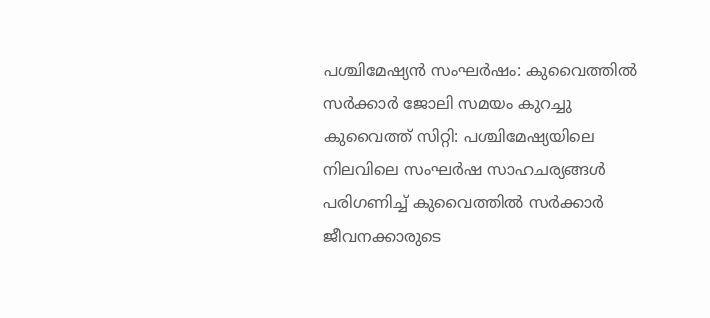പശ്ചിമേഷ്യൻ സംഘർഷം: കുവൈത്തിൽ സർക്കാർ ജോലി സമയം കുറച്ചു
കുവൈത്ത് സിറ്റി: പശ്ചിമേഷ്യയിലെ നിലവിലെ സംഘർഷ സാഹചര്യങ്ങൾ പരിഗണിച്ച് കുവൈത്തിൽ സർക്കാർ ജീവനക്കാരുടെ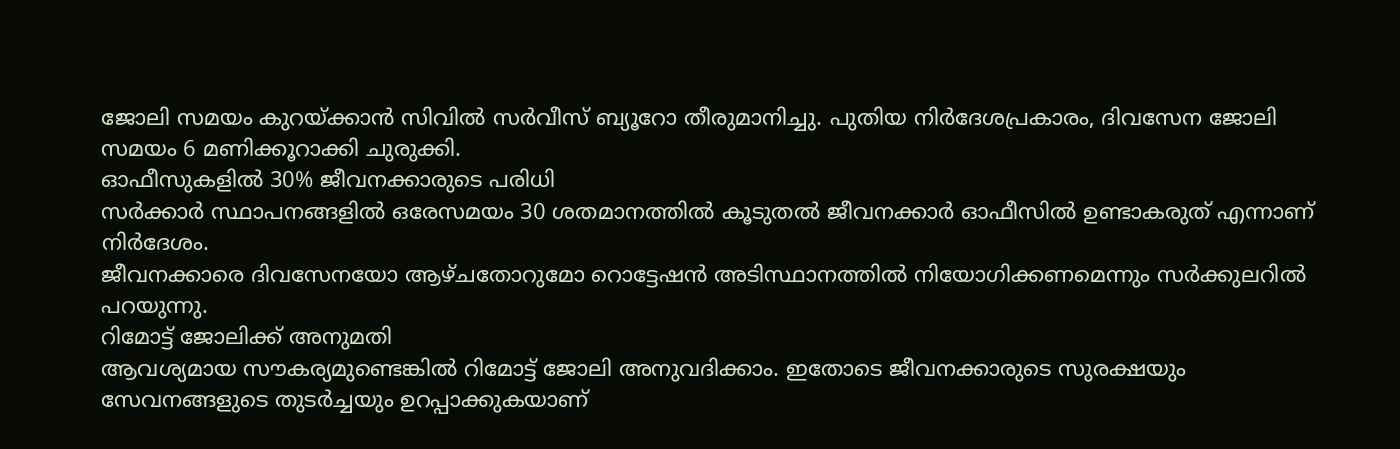ജോലി സമയം കുറയ്ക്കാൻ സിവിൽ സർവീസ് ബ്യൂറോ തീരുമാനിച്ചു. പുതിയ നിർദേശപ്രകാരം, ദിവസേന ജോലി സമയം 6 മണിക്കൂറാക്കി ചുരുക്കി.
ഓഫീസുകളിൽ 30% ജീവനക്കാരുടെ പരിധി
സർക്കാർ സ്ഥാപനങ്ങളിൽ ഒരേസമയം 30 ശതമാനത്തിൽ കൂടുതൽ ജീവനക്കാർ ഓഫീസിൽ ഉണ്ടാകരുത് എന്നാണ് നിർദേശം.
ജീവനക്കാരെ ദിവസേനയോ ആഴ്ചതോറുമോ റൊട്ടേഷൻ അടിസ്ഥാനത്തിൽ നിയോഗിക്കണമെന്നും സർക്കുലറിൽ പറയുന്നു.
റിമോട്ട് ജോലിക്ക് അനുമതി
ആവശ്യമായ സൗകര്യമുണ്ടെങ്കിൽ റിമോട്ട് ജോലി അനുവദിക്കാം. ഇതോടെ ജീവനക്കാരുടെ സുരക്ഷയും സേവനങ്ങളുടെ തുടർച്ചയും ഉറപ്പാക്കുകയാണ്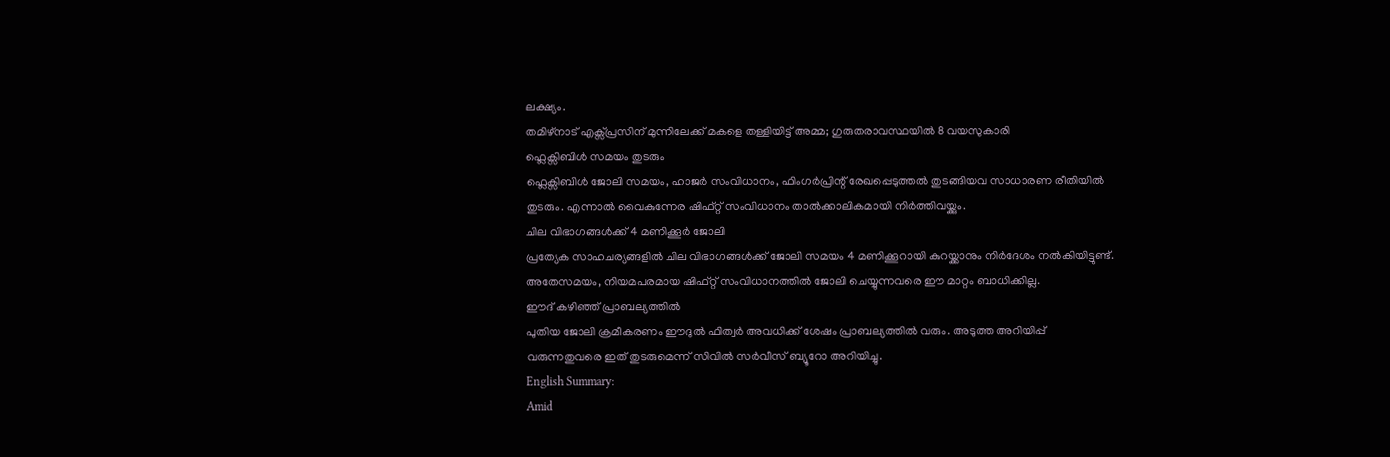ലക്ഷ്യം.
തമിഴ്നാട് എക്സ്പ്രസിന് മുന്നിലേക്ക് മകളെ തള്ളിയിട്ട് അമ്മ; ഗുരുതരാവസ്ഥയിൽ 8 വയസുകാരി
ഫ്ലെക്സിബിൾ സമയം തുടരും
ഫ്ലെക്സിബിൾ ജോലി സമയം, ഹാജർ സംവിധാനം, ഫിംഗർപ്രിന്റ് രേഖപ്പെടുത്തൽ തുടങ്ങിയവ സാധാരണ രീതിയിൽ തുടരും. എന്നാൽ വൈകുന്നേര ഷിഫ്റ്റ് സംവിധാനം താൽക്കാലികമായി നിർത്തിവയ്ക്കും.
ചില വിഭാഗങ്ങൾക്ക് 4 മണിക്കൂർ ജോലി
പ്രത്യേക സാഹചര്യങ്ങളിൽ ചില വിഭാഗങ്ങൾക്ക് ജോലി സമയം 4 മണിക്കൂറായി കുറയ്ക്കാനും നിർദേശം നൽകിയിട്ടുണ്ട്.
അതേസമയം, നിയമപരമായ ഷിഫ്റ്റ് സംവിധാനത്തിൽ ജോലി ചെയ്യുന്നവരെ ഈ മാറ്റം ബാധിക്കില്ല.
ഈദ് കഴിഞ്ഞ് പ്രാബല്യത്തിൽ
പുതിയ ജോലി ക്രമീകരണം ഈദുൽ ഫിത്വർ അവധിക്ക് ശേഷം പ്രാബല്യത്തിൽ വരും. അടുത്ത അറിയിപ്പ് വരുന്നതുവരെ ഇത് തുടരുമെന്ന് സിവിൽ സർവീസ് ബ്യൂറോ അറിയിച്ചു.
English Summary:
Amid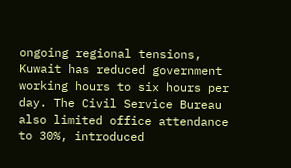ongoing regional tensions, Kuwait has reduced government working hours to six hours per day. The Civil Service Bureau also limited office attendance to 30%, introduced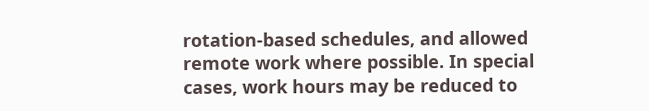rotation-based schedules, and allowed remote work where possible. In special cases, work hours may be reduced to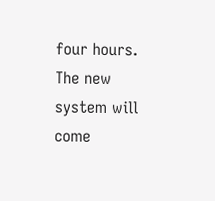four hours. The new system will come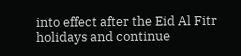into effect after the Eid Al Fitr holidays and continue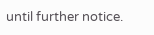until further notice.